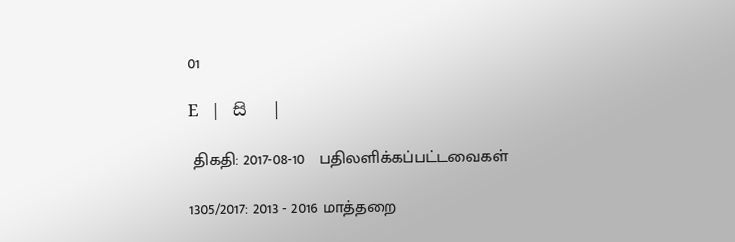01

E   |   සි   |

 திகதி: 2017-08-10   பதிலளிக்கப்பட்டவைகள்

1305/2017: 2013 - 2016 மாத்தறை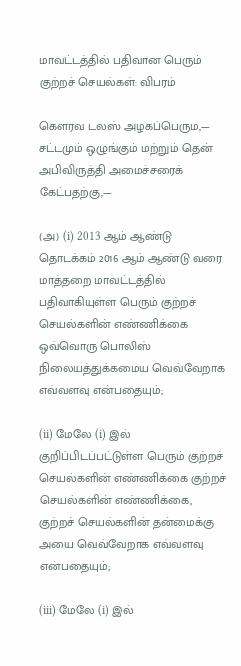மாவட்டத்தில் பதிவான பெரும் குற்றச் செயல்கள்: விபரம்

கௌரவ டலஸ் அழகப்பெரும,— சட்டமும் ஒழுங்கும் மற்றும் தென் அபிவிருத்தி அமைச்சரைக் கேட்பதற்கு,—

(அ) (i) 2013 ஆம் ஆண்டு தொடக்கம் 2016 ஆம் ஆண்டு வரை மாத்தறை மாவட்டத்தில் பதிவாகியுள்ள பெரும் குற்றச் செயல்களின் எண்ணிக்கை ஒவ்வொரு பொலிஸ் நிலையத்துக்கமைய வெவ்வேறாக எவ்வளவு என்பதையும்;

(ii) மேலே (i) இல் குறிப்பிடப்பட்டுள்ள பெரும் குற்றச் செயல்களின் எண்ணிக்கை குற்றச் செயல்களின் எண்ணிக்கை, குற்றச் செயல்களின் தன்மைக்கு அயை வெவ்வேறாக எவ்வளவு என்பதையும்;

(iii) மேலே (i) இல்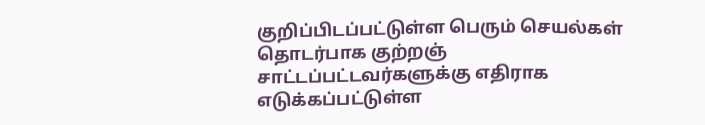குறிப்பிடப்பட்டுள்ள பெரும் செயல்கள் தொடர்பாக குற்றஞ் சாட்டப்பட்டவர்களுக்கு எதிராக எடுக்கப்பட்டுள்ள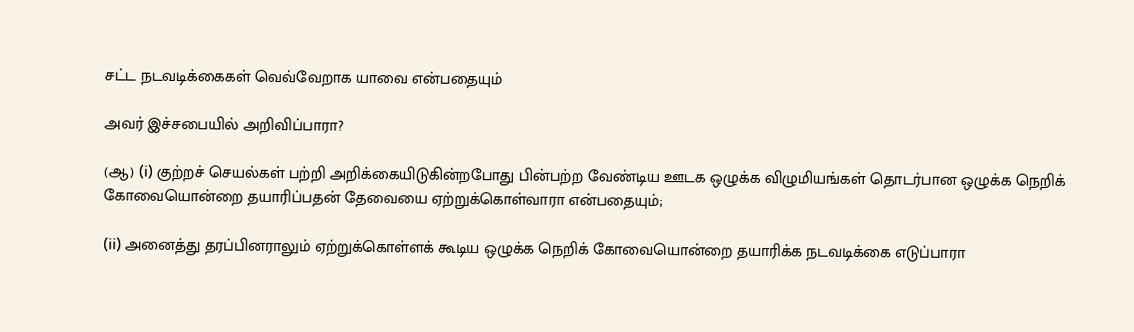சட்ட நடவடிக்கைகள் வெவ்வேறாக யாவை என்பதையும்

அவர் இச்சபையில் அறிவிப்பாரா?

(ஆ) (i) குற்றச் செயல்கள் பற்றி அறிக்கையிடுகின்றபோது பின்பற்ற வேண்டிய ஊடக ஒழுக்க விழுமியங்கள் தொடர்பான ஒழுக்க நெறிக் கோவையொன்றை தயாரிப்பதன் தேவையை ஏற்றுக்கொள்வாரா என்பதையும்;

(ii) அனைத்து தரப்பினராலும் ஏற்றுக்கொள்ளக் கூடிய ஒழுக்க நெறிக் கோவையொன்றை தயாரிக்க நடவடிக்கை எடுப்பாரா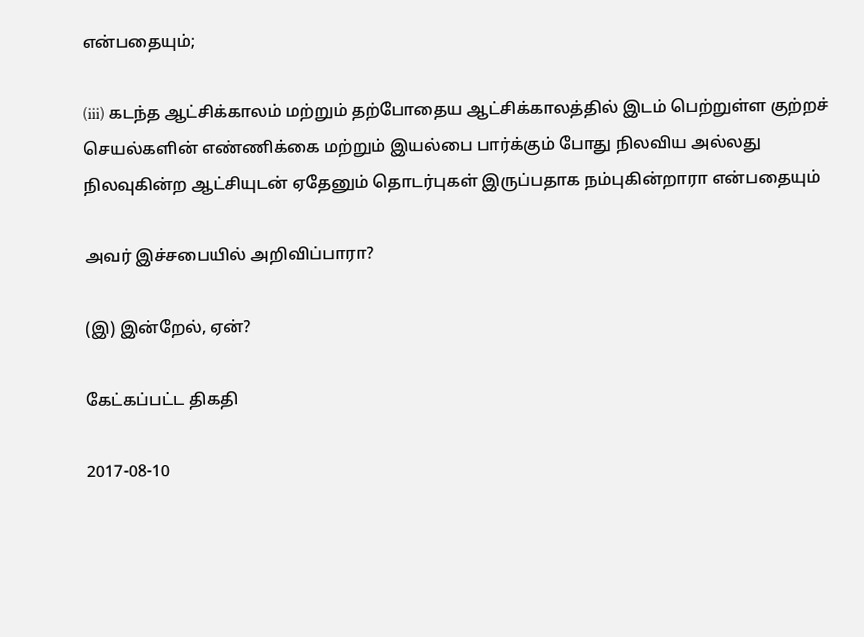என்பதையும்;

(iii) கடந்த ஆட்சிக்காலம் மற்றும் தற்போதைய ஆட்சிக்காலத்தில் இடம் பெற்றுள்ள குற்றச் செயல்களின் எண்ணிக்கை மற்றும் இயல்பை பார்க்கும் போது நிலவிய அல்லது நிலவுகின்ற ஆட்சியுடன் ஏதேனும் தொடர்புகள் இருப்பதாக நம்புகின்றாரா என்பதையும்

அவர் இச்சபையில் அறிவிப்பாரா?

(இ) இன்றேல், ஏன்?

கேட்கப்பட்ட திகதி

2017-08-10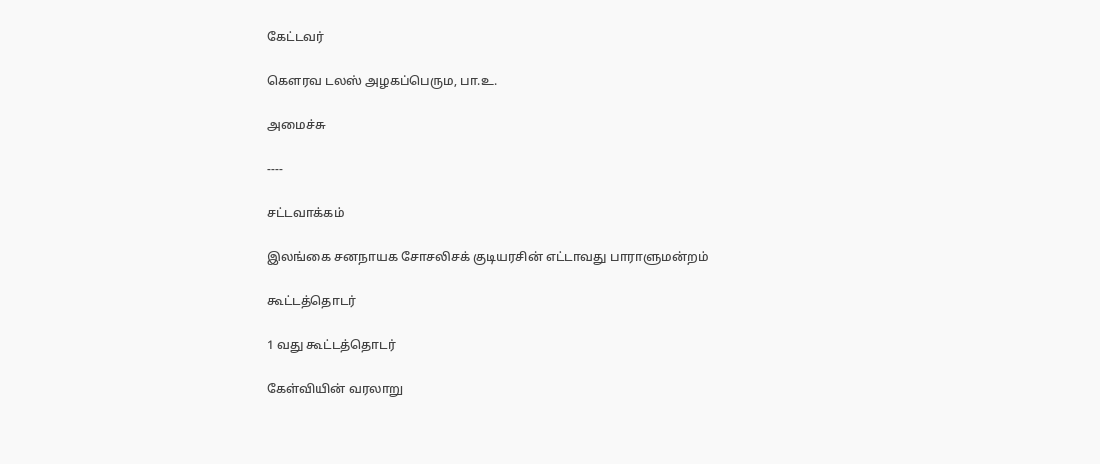கேட்டவர்

கௌரவ டலஸ் அழகப்பெரும, பா.உ.

அமைச்சு

----

சட்டவாக்கம்

இலங்கை சனநாயக சோசலிசக் குடியரசின் எட்டாவது பாராளுமன்றம்

கூட்டத்தொடர்

1 வது கூட்டத்தொடர்

கேள்வியின் வரலாறு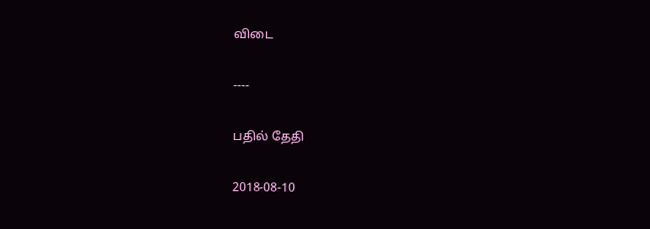விடை

----

பதில் தேதி

2018-08-10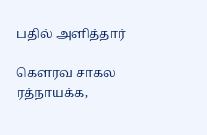பதில் அளித்தார்

கௌரவ சாகல ரத்நாயக்க,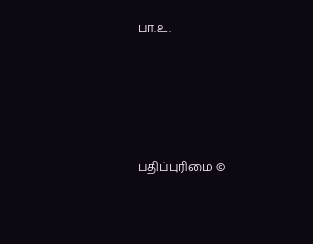பா.உ.





பதிப்புரிமை ©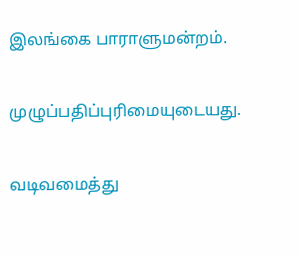இலங்கை பாராளுமன்றம்.

முழுப்பதிப்புரிமையுடையது.

வடிவமைத்து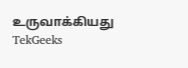உருவாக்கியது  TekGeeks